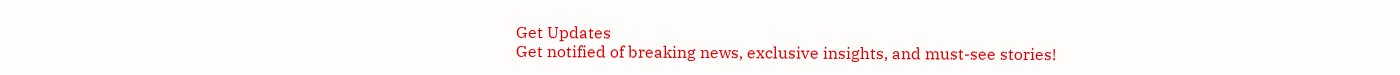Get Updates
Get notified of breaking news, exclusive insights, and must-see stories!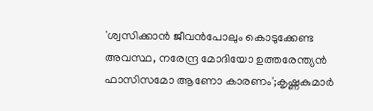'ശ്വസിക്കാൻ ജീവൻപോലും കൊടുക്കേണ്ട അവസ്ഥ, നരേന്ദ്ര മോദിയോ ഉത്തരേന്ത്യൻ ഫാസിസമോ ആണോ കാരണം';കൃഷ്ണകുമാർ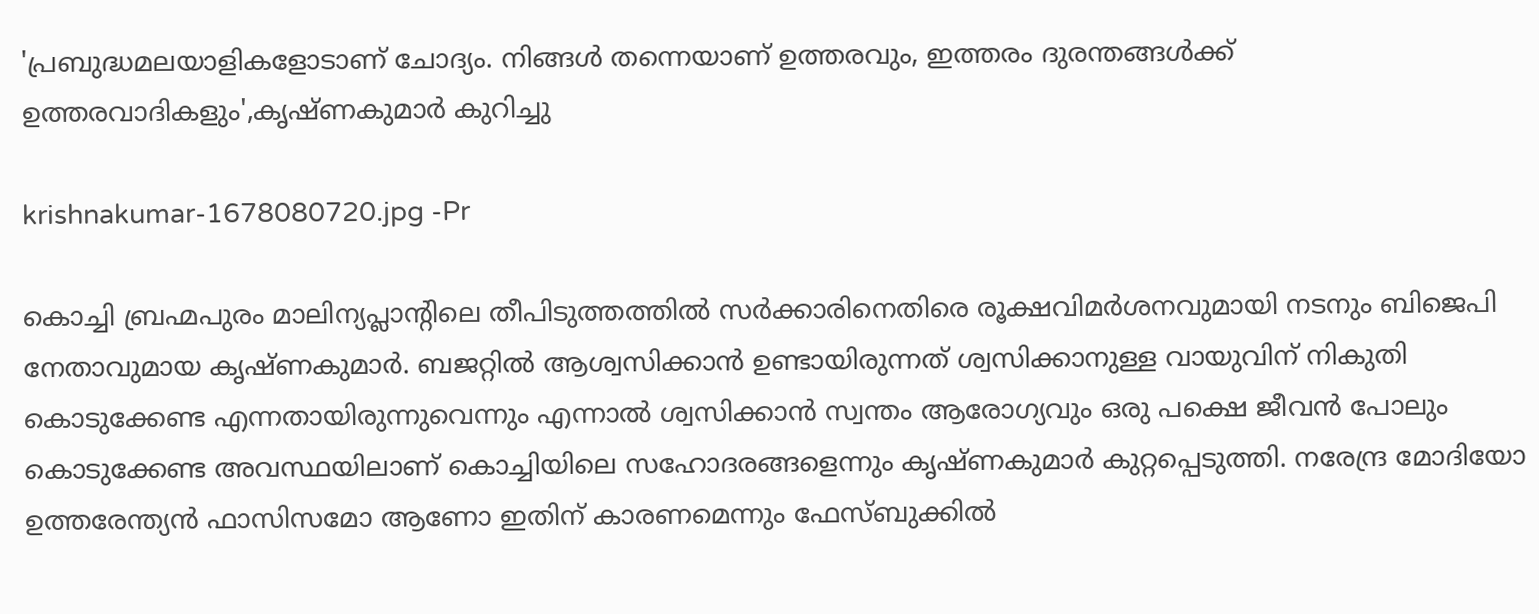'പ്രബുദ്ധമലയാളികളോടാണ് ചോദ്യം. നിങ്ങൾ തന്നെയാണ് ഉത്തരവും, ഇത്തരം ദുരന്തങ്ങൾക്ക് ഉത്തരവാദികളും',കൃഷ്ണകുമാർ കുറിച്ചു

krishnakumar-1678080720.jpg -Pr

കൊച്ചി ബ്രഹ്മപുരം മാലിന്യപ്ലാന്റിലെ തീപിടുത്തത്തിൽ സർക്കാരിനെതിരെ രൂക്ഷവിമർശനവുമായി നടനും ബിജെപി നേതാവുമായ കൃഷ്ണകുമാർ. ബജറ്റിൽ ആശ്വസിക്കാൻ ഉണ്ടായിരുന്നത് ശ്വസിക്കാനുള്ള വായുവിന് നികുതി കൊടുക്കേണ്ട എന്നതായിരുന്നുവെന്നും എന്നാൽ ശ്വസിക്കാൻ സ്വന്തം ആരോഗ്യവും ഒരു പക്ഷെ ജീവൻ പോലും കൊടുക്കേണ്ട അവസ്ഥയിലാണ് കൊച്ചിയിലെ സഹോദരങ്ങളെന്നും കൃഷ്ണകുമാർ കുറ്റപ്പെടുത്തി. നരേന്ദ്ര മോദിയോ ഉത്തരേന്ത്യൻ ഫാസിസമോ ആണോ ഇതിന് കാരണമെന്നും ഫേസ്ബുക്കിൽ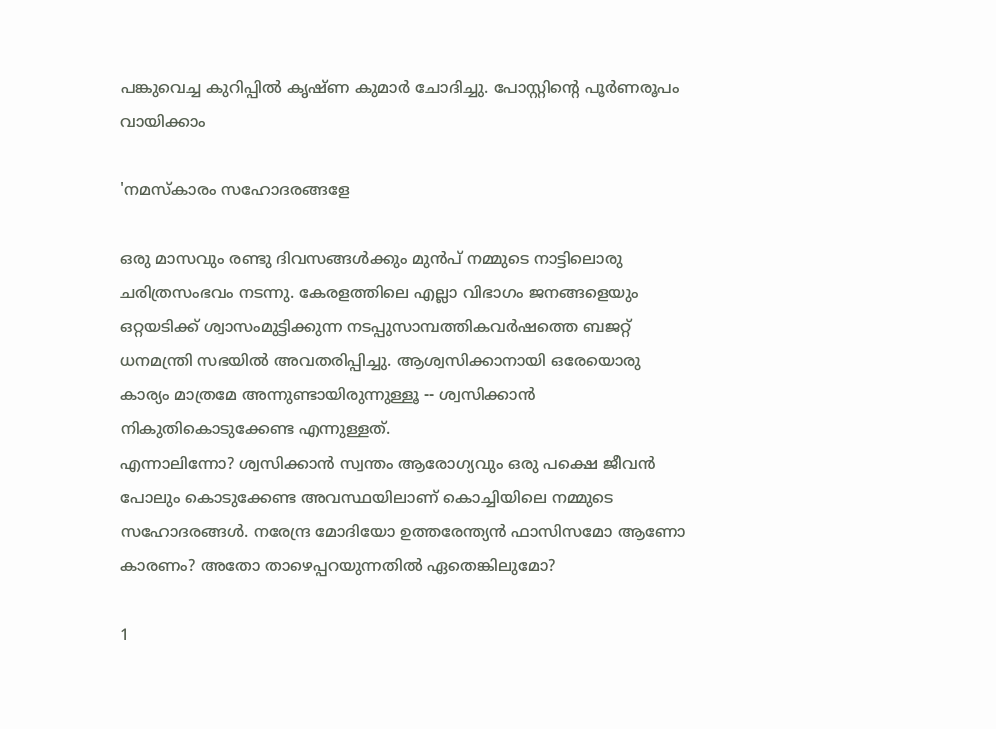പങ്കുവെച്ച കുറിപ്പിൽ കൃഷ്ണ കുമാർ ചോദിച്ചു. പോസ്റ്റിന്റെ പൂർണരൂപം വായിക്കാം

'നമസ്കാരം സഹോദരങ്ങളേ

ഒരു മാസവും രണ്ടു ദിവസങ്ങൾക്കും മുൻപ് നമ്മുടെ നാട്ടിലൊരു ചരിത്രസംഭവം നടന്നു. കേരളത്തിലെ എല്ലാ വിഭാഗം ജനങ്ങളെയും ഒറ്റയടിക്ക് ശ്വാസംമുട്ടിക്കുന്ന നടപ്പുസാമ്പത്തികവർഷത്തെ ബജറ്റ് ധനമന്ത്രി സഭയിൽ അവതരിപ്പിച്ചു. ആശ്വസിക്കാനായി ഒരേയൊരു കാര്യം മാത്രമേ അന്നുണ്ടായിരുന്നുള്ളൂ -- ശ്വസിക്കാൻ നികുതികൊടുക്കേണ്ട എന്നുള്ളത്.
എന്നാലിന്നോ? ശ്വസിക്കാൻ സ്വന്തം ആരോഗ്യവും ഒരു പക്ഷെ ജീവൻ പോലും കൊടുക്കേണ്ട അവസ്ഥയിലാണ് കൊച്ചിയിലെ നമ്മുടെ സഹോദരങ്ങൾ. നരേന്ദ്ര മോദിയോ ഉത്തരേന്ത്യൻ ഫാസിസമോ ആണോ കാരണം? അതോ താഴെപ്പറയുന്നതിൽ ഏതെങ്കിലുമോ?

1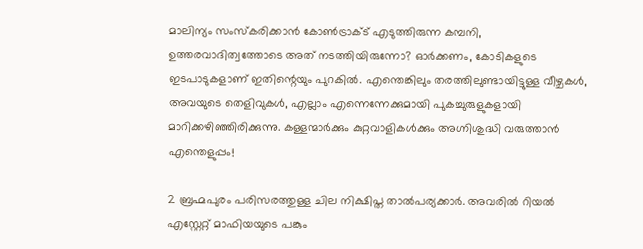മാലിന്യം സംസ്കരിക്കാൻ കോൺട്രാക്ട് എടുത്തിരുന്ന കമ്പനി, ഉത്തരവാദിത്വത്തോടെ അത് നടത്തിയിരുന്നോ? ഓർക്കണം, കോടികളുടെ ഇടപാടുകളാണ് ഇതിന്റെയും പുറകിൽ. എന്തെങ്കിലും തരത്തിലുണ്ടായിട്ടുള്ള വീഴ്ചകൾ, അവയുടെ തെളിവുകൾ, എല്ലാം എന്നെന്നേക്കുമായി പുകച്ചുരുളുകളായി മാറിക്കഴിഞ്ഞിരിക്കുന്നു. കള്ളന്മാർക്കും കുറ്റവാളികൾക്കും അഗ്നിശുദ്ധി വരുത്താൻ എന്തെളുപ്പം!

2 ബ്രഹ്മപുരം പരിസരത്തുള്ള ചില നിക്ഷിപ്ത താൽപര്യക്കാർ. അവരിൽ റിയൽ എസ്റ്റേറ്റ് മാഫിയയുടെ പങ്കും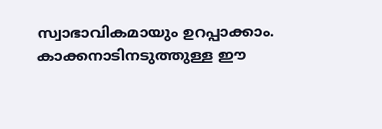സ്വാഭാവികമായും ഉറപ്പാക്കാം. കാക്കനാടിനടുത്തുള്ള ഈ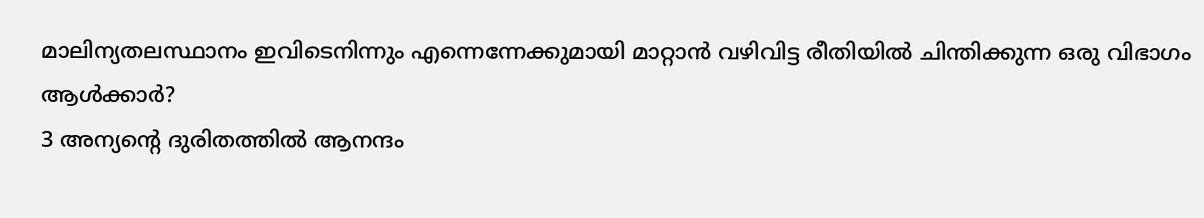മാലിന്യതലസ്ഥാനം ഇവിടെനിന്നും എന്നെന്നേക്കുമായി മാറ്റാൻ വഴിവിട്ട രീതിയിൽ ചിന്തിക്കുന്ന ഒരു വിഭാഗം ആൾക്കാർ?
3 അന്യന്റെ ദുരിതത്തിൽ ആനന്ദം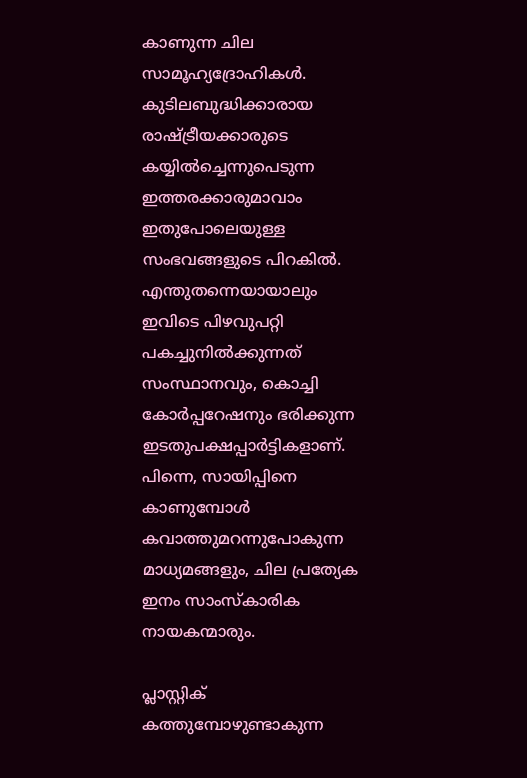കാണുന്ന ചില സാമൂഹ്യദ്രോഹികൾ. കുടിലബുദ്ധിക്കാരായ രാഷ്ട്രീയക്കാരുടെ കയ്യിൽച്ചെന്നുപെടുന്ന ഇത്തരക്കാരുമാവാം ഇതുപോലെയുള്ള സംഭവങ്ങളുടെ പിറകിൽ.
എന്തുതന്നെയായാലും ഇവിടെ പിഴവുപറ്റി പകച്ചുനിൽക്കുന്നത് സംസ്ഥാനവും, കൊച്ചി കോർപ്പറേഷനും ഭരിക്കുന്ന ഇടതുപക്ഷപ്പാർട്ടികളാണ്. പിന്നെ, സായിപ്പിനെ കാണുമ്പോൾ കവാത്തുമറന്നുപോകുന്ന മാധ്യമങ്ങളും, ചില പ്രത്യേക ഇനം സാംസ്കാരിക നായകന്മാരും.

പ്ലാസ്റ്റിക് കത്തുമ്പോഴുണ്ടാകുന്ന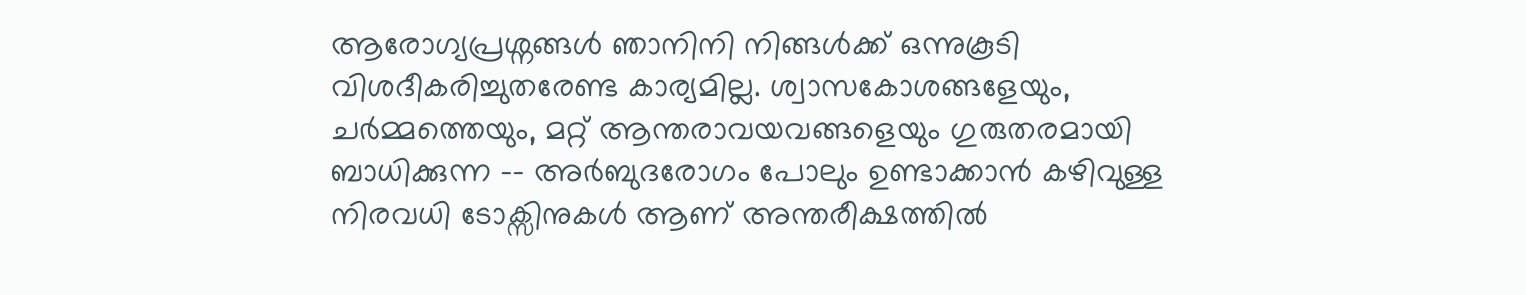ആരോഗ്യപ്രശ്നങ്ങൾ ഞാനിനി നിങ്ങൾക്ക് ഒന്നുകൂടി വിശദീകരിച്ചുതരേണ്ട കാര്യമില്ല. ശ്വാസകോശങ്ങളേയും, ചർമ്മത്തെയും, മറ്റ് ആന്തരാവയവങ്ങളെയും ഗുരുതരമായി ബാധിക്കുന്ന -- അർബുദരോഗം പോലും ഉണ്ടാക്കാൻ കഴിവുള്ള നിരവധി ടോക്സിനുകൾ ആണ് അന്തരീക്ഷത്തിൽ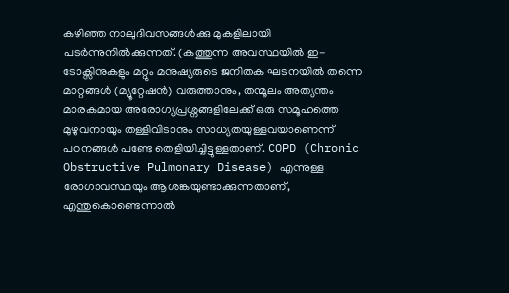കഴിഞ്ഞ നാലുദിവസങ്ങൾക്കു മുകളിലായി പടർന്നുനിൽക്കുന്നത്. (കത്തുന്ന അവസ്ഥയിൽ ഇ-ടോക്സിനുകളും മറ്റും മനുഷ്യരുടെ ജനിതക ഘടനയിൽ തന്നെ മാറ്റങ്ങൾ (മ്യൂറ്റേഷൻ) വരുത്താനും, തന്മൂലം അത്യന്തം മാരകമായ അരോഗ്യപ്രശ്നങ്ങളിലേക്ക് ഒരു സമൂഹത്തെ മുഴുവനായും തള്ളിവിടാനും സാധ്യതയുള്ളവയാണെന്ന് പഠനങ്ങൾ പണ്ടേ തെളിയിച്ചിട്ടുള്ളതാണ്. COPD (Chronic Obstructive Pulmonary Disease) എന്നുള്ള രോഗാവസ്ഥയും ആശങ്കയുണ്ടാക്കുന്നതാണ്, എന്തുകൊണ്ടെന്നാൽ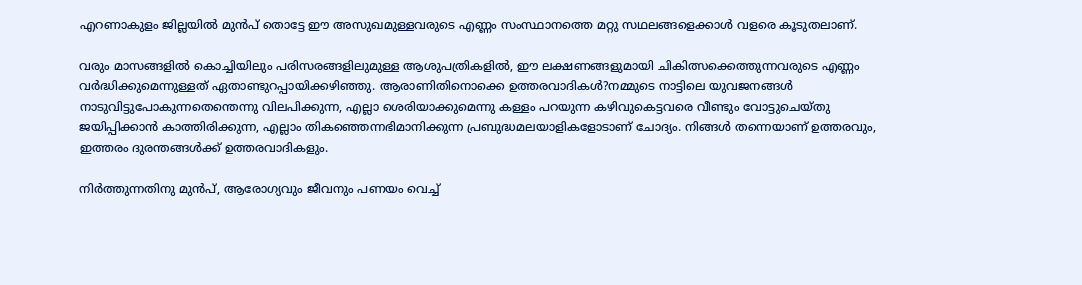എറണാകുളം ജില്ലയിൽ മുൻപ് തൊട്ടേ ഈ അസുഖമുള്ളവരുടെ എണ്ണം സംസ്ഥാനത്തെ മറ്റു സഥലങ്ങളെക്കാൾ വളരെ കൂടുതലാണ്.

വരും മാസങ്ങളിൽ കൊച്ചിയിലും പരിസരങ്ങളിലുമുള്ള ആശുപത്രികളിൽ, ഈ ലക്ഷണങ്ങളുമായി ചികിത്സക്കെത്തുന്നവരുടെ എണ്ണം വർദ്ധിക്കുമെന്നുള്ളത് ഏതാണ്ടുറപ്പായിക്കഴിഞ്ഞു. ആരാണിതിനൊക്കെ ഉത്തരവാദികൾ?നമ്മുടെ നാട്ടിലെ യുവജനങ്ങൾ നാടുവിട്ടുപോകുന്നതെന്തെന്നു വിലപിക്കുന്ന, എല്ലാ ശെരിയാക്കുമെന്നു കള്ളം പറയുന്ന കഴിവുകെട്ടവരെ വീണ്ടും വോട്ടുചെയ്തു ജയിപ്പിക്കാൻ കാത്തിരിക്കുന്ന, എല്ലാം തികഞ്ഞെന്നഭിമാനിക്കുന്ന പ്രബുദ്ധമലയാളികളോടാണ് ചോദ്യം. നിങ്ങൾ തന്നെയാണ് ഉത്തരവും, ഇത്തരം ദുരന്തങ്ങൾക്ക് ഉത്തരവാദികളും.

നിർത്തുന്നതിനു മുൻപ്, ആരോഗ്യവും ജീവനും പണയം വെച്ച്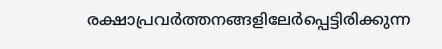രക്ഷാപ്രവർത്തനങ്ങളിലേർപ്പെട്ടിരിക്കുന്ന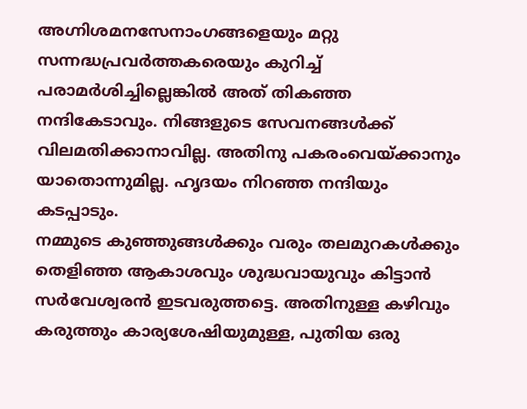അഗ്നിശമനസേനാംഗങ്ങളെയും മറ്റു സന്നദ്ധപ്രവർത്തകരെയും കുറിച്ച് പരാമർശിച്ചില്ലെങ്കിൽ അത് തികഞ്ഞ നന്ദികേടാവും. നിങ്ങളുടെ സേവനങ്ങൾക്ക് വിലമതിക്കാനാവില്ല. അതിനു പകരംവെയ്ക്കാനും യാതൊന്നുമില്ല. ഹൃദയം നിറഞ്ഞ നന്ദിയും കടപ്പാടും.
നമ്മുടെ കുഞ്ഞുങ്ങൾക്കും വരും തലമുറകൾക്കും തെളിഞ്ഞ ആകാശവും ശുദ്ധവായുവും കിട്ടാൻ സർവേശ്വരൻ ഇടവരുത്തട്ടെ. അതിനുള്ള കഴിവും കരുത്തും കാര്യശേഷിയുമുള്ള, പുതിയ ഒരു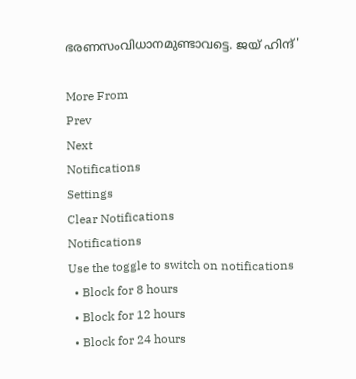ഭരണസംവിധാനമുണ്ടാവട്ടെ. ജയ് ഹിന്ദ്'

More From
Prev
Next
Notifications
Settings
Clear Notifications
Notifications
Use the toggle to switch on notifications
  • Block for 8 hours
  • Block for 12 hours
  • Block for 24 hours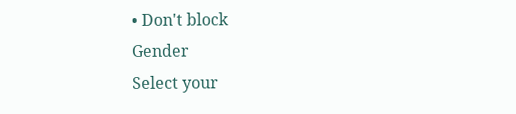• Don't block
Gender
Select your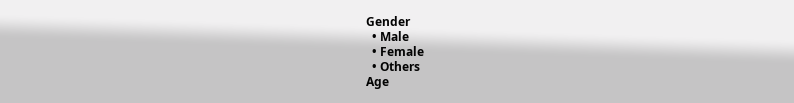Gender
  • Male
  • Female
  • Others
Age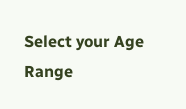Select your Age Range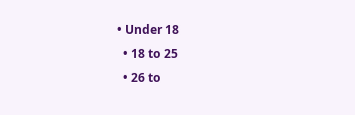• Under 18
  • 18 to 25
  • 26 to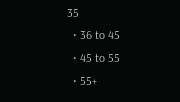35
  • 36 to 45
  • 45 to 55
  • 55+